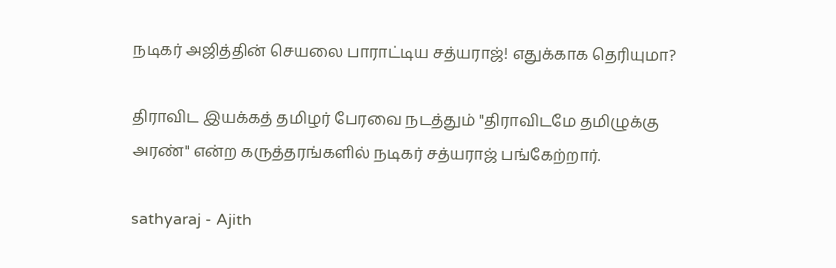நடிகர் அஜித்தின் செயலை பாராட்டிய சத்யராஜ்! எதுக்காக தெரியுமா?

திராவிட இயக்கத் தமிழர் பேரவை நடத்தும் "திராவிடமே தமிழுக்கு அரண்" என்ற கருத்தரங்களில் நடிகர் சத்யராஜ் பங்கேற்றார்.

sathyaraj - Ajith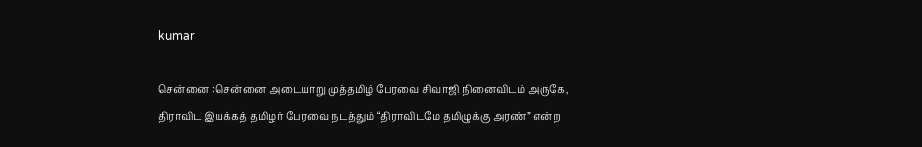kumar

சென்னை :சென்னை அடையாறு முத்தமிழ் பேரவை சிவாஜி நினைவிடம் அருகே, திராவிட இயக்கத் தமிழர் பேரவை நடத்தும் “திராவிடமே தமிழுக்கு அரண்” என்ற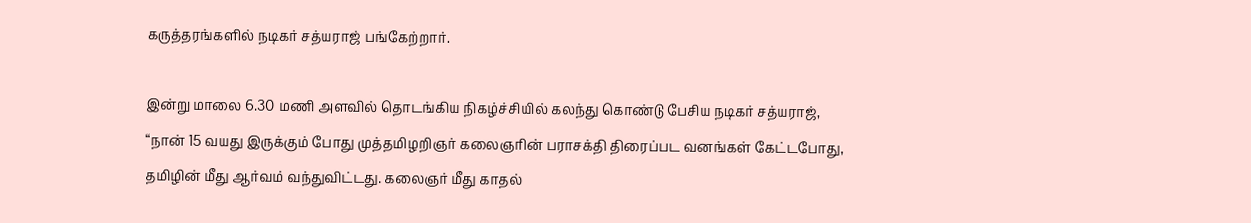கருத்தரங்களில் நடிகர் சத்யராஜ் பங்கேற்றார்.

இன்று மாலை 6.30 மணி அளவில் தொடங்கிய நிகழ்ச்சியில் கலந்து கொண்டு பேசிய நடிகர் சத்யராஜ், “நான் 15 வயது இருக்கும் போது முத்தமிழறிஞர் கலைஞரின் பராசக்தி திரைப்பட வனங்கள் கேட்டபோது, தமிழின் மீது ஆர்வம் வந்துவிட்டது. கலைஞர் மீது காதல்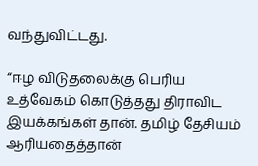வந்துவிட்டது.

“ஈழ விடுதலைக்கு பெரிய உத்வேகம் கொடுத்தது திராவிட இயக்கங்கள் தான். தமிழ் தேசியம் ஆரியதைத்தான்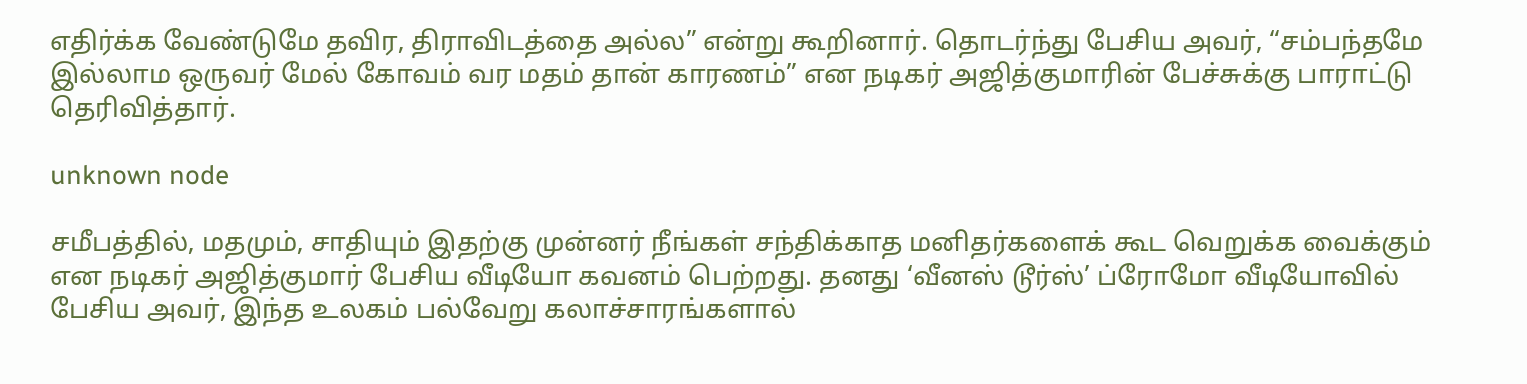எதிர்க்க வேண்டுமே தவிர, திராவிடத்தை அல்ல” என்று கூறினார். தொடர்ந்து பேசிய அவர், “சம்பந்தமே இல்லாம ஒருவர் மேல் கோவம் வர மதம் தான் காரணம்” என நடிகர் அஜித்குமாரின் பேச்சுக்கு பாராட்டு தெரிவித்தார்.

unknown node

சமீபத்தில், மதமும், சாதியும் இதற்கு முன்னர் நீங்கள் சந்திக்காத மனிதர்களைக் கூட வெறுக்க வைக்கும் என நடிகர் அஜித்குமார் பேசிய வீடியோ கவனம் பெற்றது. தனது ‘வீனஸ் டூர்ஸ்’ ப்ரோமோ வீடியோவில் பேசிய அவர், இந்த உலகம் பல்வேறு கலாச்சாரங்களால்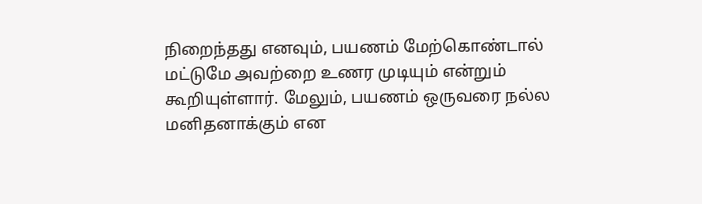நிறைந்தது எனவும், பயணம் மேற்கொண்டால் மட்டுமே அவற்றை உணர முடியும் என்றும் கூறியுள்ளார். மேலும், பயணம் ஒருவரை நல்ல மனிதனாக்கும் என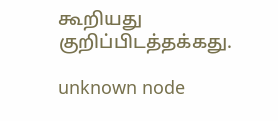கூறியது குறிப்பிடத்தக்கது.

unknown node